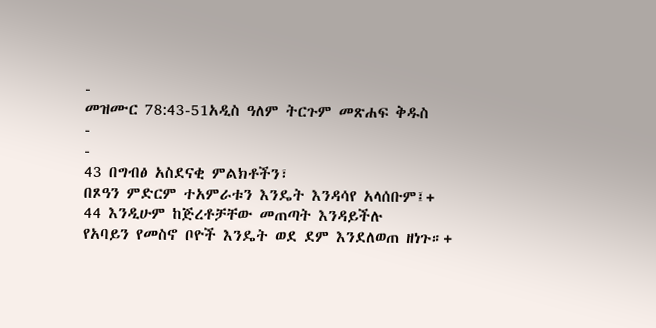-
መዝሙር 78:43-51አዲስ ዓለም ትርጉም መጽሐፍ ቅዱስ
-
-
43 በግብፅ አስደናቂ ምልክቶችን፣
በጾዓን ምድርም ተአምራቱን እንዴት እንዳሳየ አላሰቡም፤+
44 እንዲሁም ከጅረቶቻቸው መጠጣት እንዳይችሉ
የአባይን የመስኖ ቦዮች እንዴት ወደ ደም እንደለወጠ ዘነጉ።+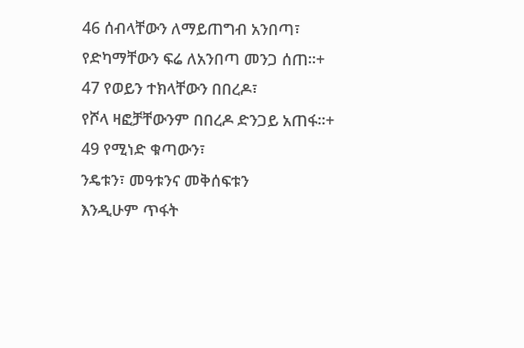46 ሰብላቸውን ለማይጠግብ አንበጣ፣
የድካማቸውን ፍሬ ለአንበጣ መንጋ ሰጠ።+
47 የወይን ተክላቸውን በበረዶ፣
የሾላ ዛፎቻቸውንም በበረዶ ድንጋይ አጠፋ።+
49 የሚነድ ቁጣውን፣
ንዴቱን፣ መዓቱንና መቅሰፍቱን
እንዲሁም ጥፋት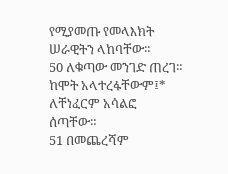የሚያመጡ የመላእክት ሠራዊትን ላከባቸው።
50 ለቁጣው መንገድ ጠረገ።
ከሞት አላተረፋቸውም፤*
ለቸነፈርም አሳልፎ ሰጣቸው።
51 በመጨረሻም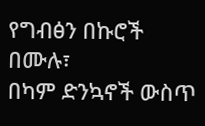የግብፅን በኩሮች በሙሉ፣
በካም ድንኳኖች ውስጥ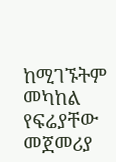ከሚገኙትም መካከል የፍሬያቸው መጀመሪያ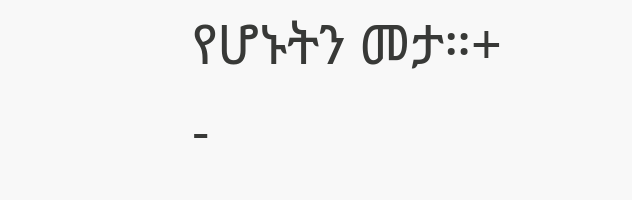የሆኑትን መታ።+
-